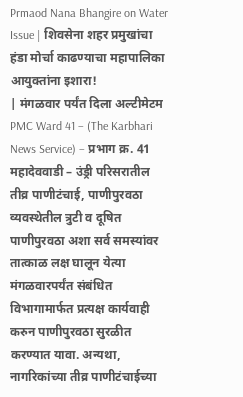Prmaod Nana Bhangire on Water Issue | शिवसेना शहर प्रमुखांचा हंडा मोर्चा काढण्याचा महापालिका आयुक्तांना इशारा!
| मंगळवार पर्यंत दिला अल्टीमेटम
PMC Ward 41 – (The Karbhari News Service) – प्रभाग क्र. 41 महादेववाडी – उंड्री परिसरातील तीव्र पाणीटंचाई, पाणीपुरवठा व्यवस्थेतील त्रुटी व दूषित पाणीपुरवठा अशा सर्व समस्यांवर तात्काळ लक्ष घालून येत्या मंगळवारपर्यंत संबंधित विभागामार्फत प्रत्यक्ष कार्यवाही करुन पाणीपुरवठा सुरळीत करण्यात यावा. अन्यथा, नागरिकांच्या तीव्र पाणीटंचाईच्या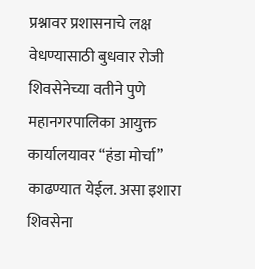प्रश्नावर प्रशासनाचे लक्ष वेधण्यासाठी बुधवार रोजी शिवसेनेच्या वतीने पुणे महानगरपालिका आयुक्त कार्यालयावर “हंडा मोर्चा” काढण्यात येईल. असा इशारा शिवसेना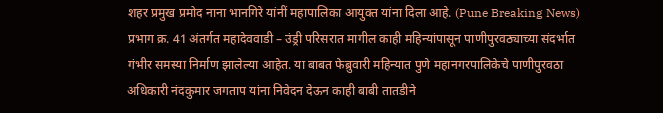शहर प्रमुख प्रमोद नाना भानगिरे यांनीं महापालिका आयुक्त यांना दिला आहे. (Pune Breaking News)
प्रभाग क्र. 41 अंतर्गत महादेववाडी – उंड्री परिसरात मागील काही महिन्यांपासून पाणीपुरवठ्याच्या संदर्भात गंभीर समस्या निर्माण झालेल्या आहेत. या बाबत फेब्रुवारी महिन्यात पुणे महानगरपालिकेचे पाणीपुरवठा अधिकारी नंदकुमार जगताप यांना निवेदन देऊन काही बाबी तातडीने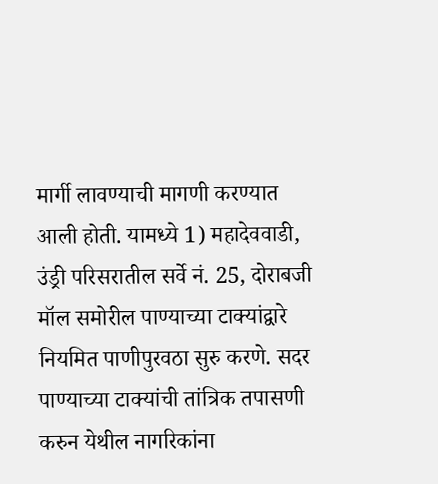मार्गी लावण्याची मागणी करण्यात आली होती. यामध्ये 1) महादेववाडी, उंड्री परिसरातील सर्वे नं. 25, दोराबजी मॉल समोरील पाण्याच्या टाक्यांद्वारे नियमित पाणीपुरवठा सुरु करणे. सदर पाण्याच्या टाक्यांची तांत्रिक तपासणी करुन येथील नागरिकांना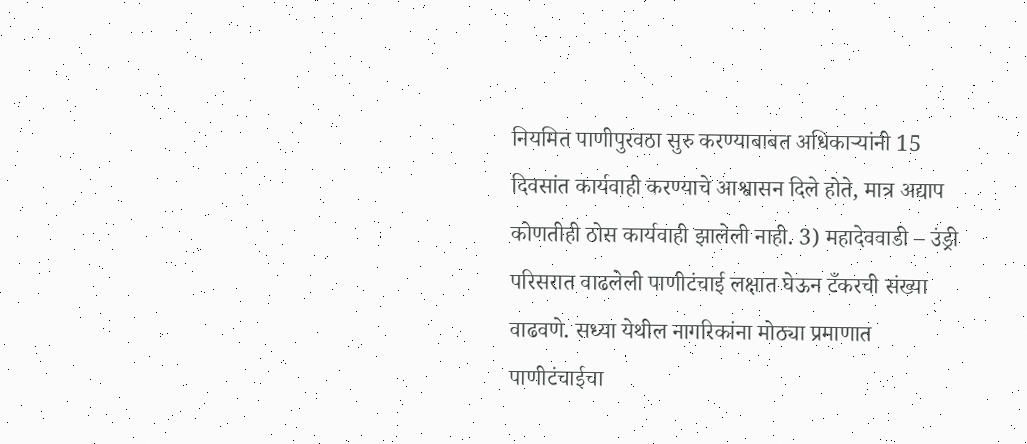नियमित पाणीपुरवठा सुरु करण्याबाबत अधिकाऱ्यांनी 15 दिवसांत कार्यवाही करण्याचे आश्वासन दिले होते, मात्र अद्याप कोणतीही ठोस कार्यवाही झालेली नाही. 3) महादेववाडी – उंड्री परिसरात वाढलेली पाणीटंचाई लक्षात घेऊन टँकरची संख्या वाढवणे. सध्या येथील नागरिकांना मोठ्या प्रमाणात पाणीटंचाईचा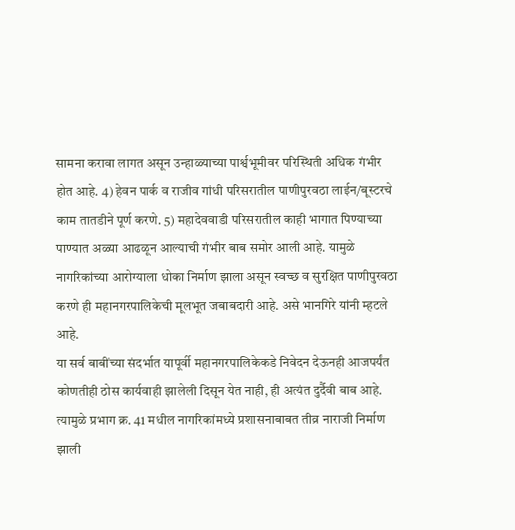सामना करावा लागत असून उन्हाळ्याच्या पार्श्वभूमीवर परिस्थिती अधिक गंभीर होत आहे. 4) हेवन पार्क व राजीव गांधी परिसरातील पाणीपुरवठा लाईन/बूस्टरचे काम तातडीने पूर्ण करणे. 5) महादेववाडी परिसरातील काही भागात पिण्याच्या पाण्यात अळ्या आढळून आल्याची गंभीर बाब समोर आली आहे. यामुळे नागरिकांच्या आरोग्याला धोका निर्माण झाला असून स्वच्छ व सुरक्षित पाणीपुरवठा करणे ही महानगरपालिकेची मूलभूत जबाबदारी आहे. असे भानगिरे यांनी म्हटले आहे.
या सर्व बाबींच्या संदर्भात यापूर्वी महानगरपालिकेकडे निवेदन देऊनही आजपर्यंत कोणतीही ठोस कार्यवाही झालेली दिसून येत नाही, ही अत्यंत दुर्दैवी बाब आहे. त्यामुळे प्रभाग क्र. 41 मधील नागरिकांमध्ये प्रशासनाबाबत तीव्र नाराजी निर्माण झाली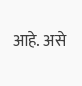आहे. असे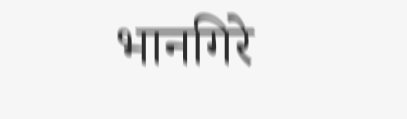भानगिरे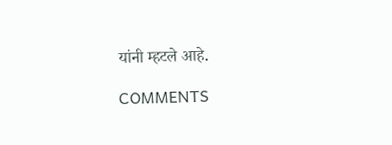यांनी म्हटले आहे.

COMMENTS